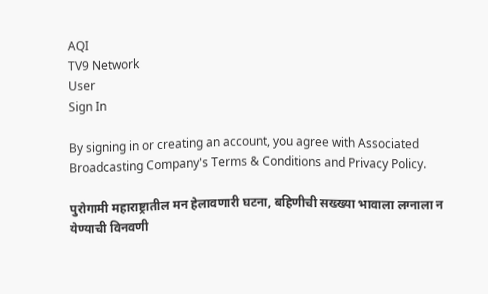AQI
TV9 Network
User
Sign In

By signing in or creating an account, you agree with Associated Broadcasting Company's Terms & Conditions and Privacy Policy.

पुरोगामी महाराष्ट्रातील मन हेलावणारी घटना, बहिणीची सख्ख्या भावाला लग्नाला न येण्याची विनवणी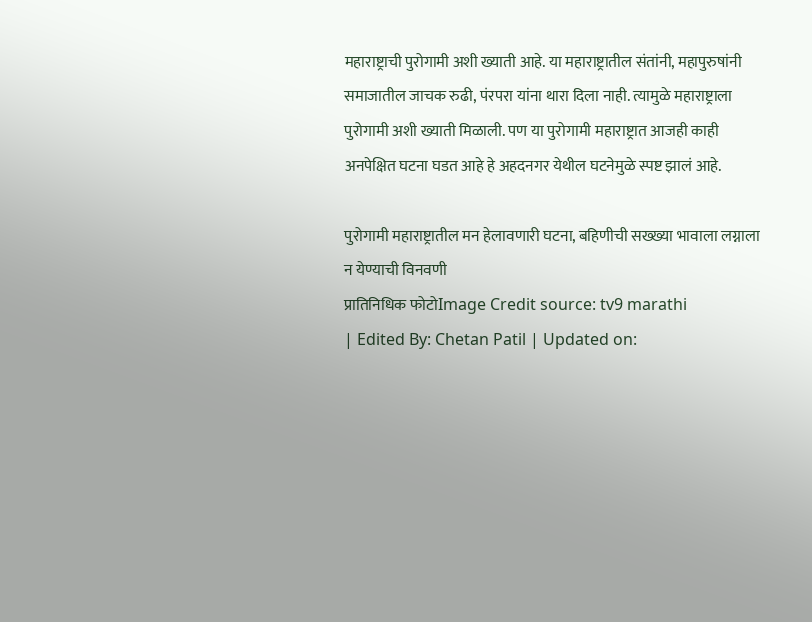महाराष्ट्राची पुरोगामी अशी ख्याती आहे. या महाराष्ट्रातील संतांनी, महापुरुषांनी समाजातील जाचक रुढी, पंरपरा यांना थारा दिला नाही. त्यामुळे महाराष्ट्राला पुरोगामी अशी ख्याती मिळाली. पण या पुरोगामी महाराष्ट्रात आजही काही अनपेक्षित घटना घडत आहे हे अहदनगर येथील घटनेमुळे स्पष्ट झालं आहे.

पुरोगामी महाराष्ट्रातील मन हेलावणारी घटना, बहिणीची सख्ख्या भावाला लग्नाला न येण्याची विनवणी
प्रातिनिधिक फोटोImage Credit source: tv9 marathi
| Edited By: Chetan Patil | Updated on: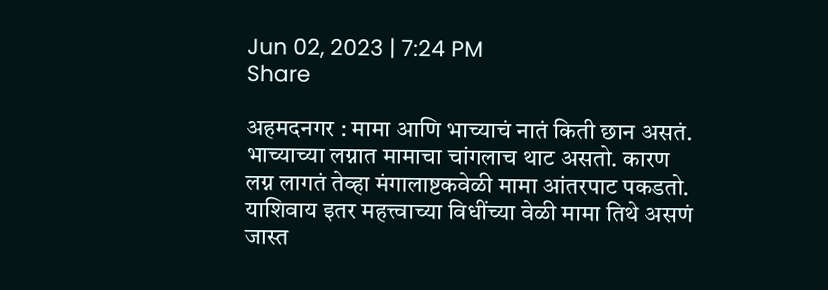Jun 02, 2023 | 7:24 PM
Share

अहमदनगर : मामा आणि भाच्याचं नातं किती छान असतं. भाच्याच्या लग्नात मामाचा चांगलाच थाट असतो. कारण लग्न लागतं तेव्हा मंगालाष्टकवेळी मामा आंतरपाट पकडतो. याशिवाय इतर महत्त्वाच्या विधींच्या वेळी मामा तिथे असणं जास्त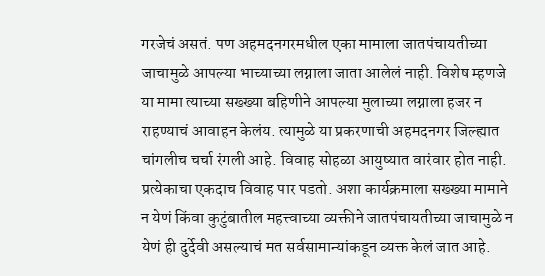गरजेचं असतं. पण अहमदनगरमधील एका मामाला जातपंचायतीच्या जाचामुळे आपल्या भाच्याच्या लग्नाला जाता आलेलं नाही. विशेष म्हणजे या मामा त्याच्या सख्ख्या बहिणीने आपल्या मुलाच्या लग्नाला हजर न राहण्याचं आवाहन केलंय. त्यामुळे या प्रकरणाची अहमदनगर जिल्ह्यात चांगलीच चर्चा रंगली आहे. विवाह सोहळा आयुष्यात वारंवार होत नाही. प्रत्येकाचा एकदाच विवाह पार पडतो. अशा कार्यक्रमाला सख्ख्या मामाने न येणं किंवा कुटुंबातील महत्त्वाच्या व्यक्तीने जातपंचायतीच्या जाचामुळे न येणं ही दुर्देवी असल्याचं मत सर्वसामान्यांकडून व्यक्त केलं जात आहे.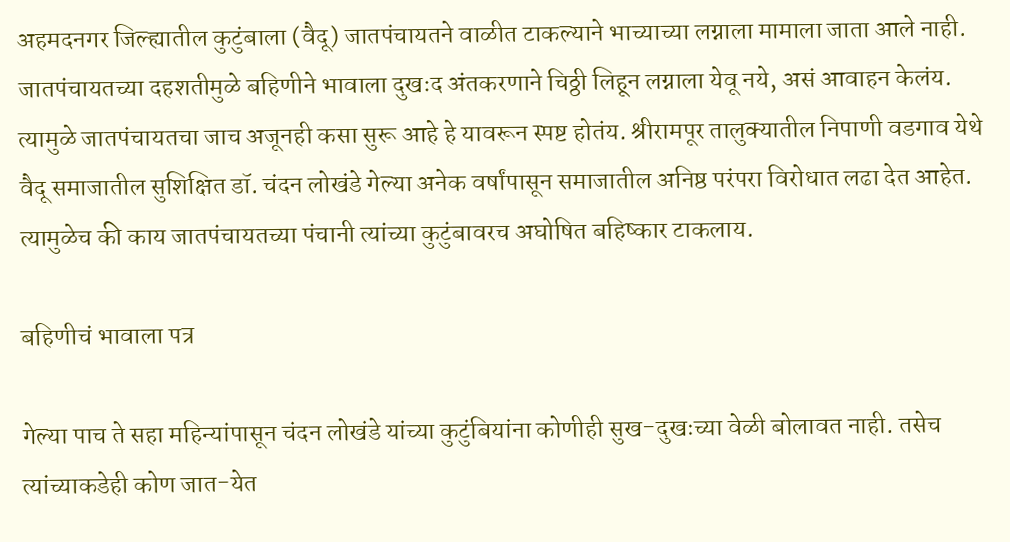अहमदनगर जिल्ह्यातील कुटुंबाला (वैदू) जातपंचायतने वाळीत टाकल्याने भाच्याच्या लग्नाला मामाला जाता आले नाही. जातपंचायतच्या दहशतीमुळे बहिणीने भावाला दुखःद अंतकरणाने चिठ्ठी लिहून लग्नाला येवू नये, असं आवाहन केलंय. त्यामुळे जातपंचायतचा जाच अजूनही कसा सुरू आहे हे यावरून स्पष्ट होतंय. श्रीरामपूर तालुक्यातील निपाणी वडगाव येथे वैदू समाजातील सुशिक्षित डॉ. चंदन लोखंडे गेल्या अनेक वर्षांपासून समाजातील अनिष्ठ परंपरा विरोधात लढा देत आहेत. त्यामुळेच की काय जातपंचायतच्या पंचानी त्यांच्या कुटुंबावरच अघोषित बहिष्कार टाकलाय.

बहिणीचं भावाला पत्र

गेल्या पाच ते सहा महिन्यांपासून चंदन लोखंडे यांच्या कुटुंबियांना कोणीही सुख-दुखःच्या वेळी बोलावत नाही. तसेच त्यांच्याकडेही कोण जात-येत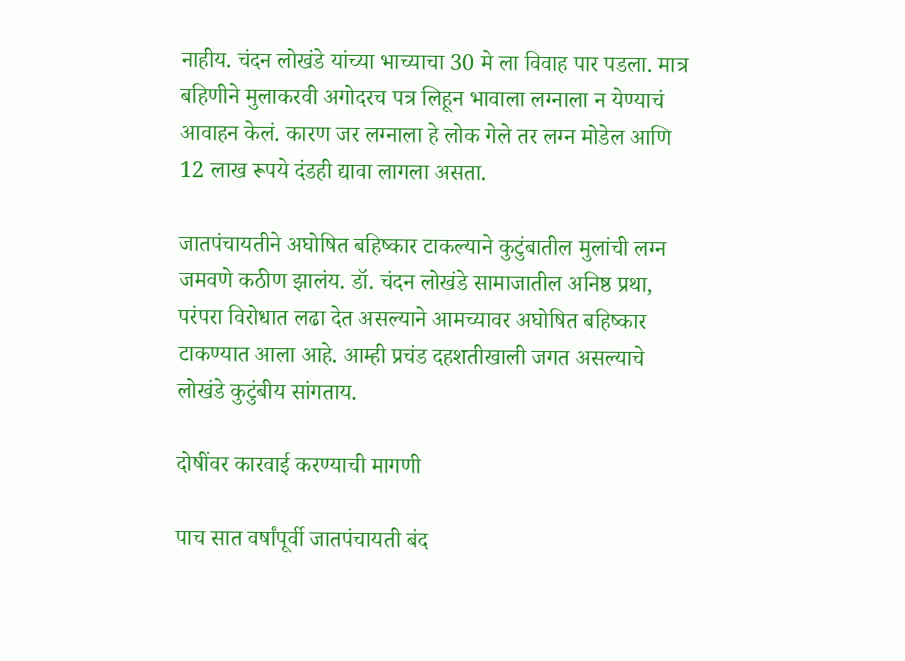नाहीय. चंदन लोखंडे यांच्या भाच्याचा 30 मे ला विवाह पार पडला. मात्र बहिणीने मुलाकरवी अगोदरच पत्र लिहून भावाला लग्नाला न येण्याचं आवाहन केलं. कारण जर लग्नाला हे लोक गेले तर लग्न मोडेल आणि 12 लाख रूपये दंडही द्यावा लागला असता.

जातपंचायतीने अघोषित बहिष्कार टाकल्याने कुटुंबातील मुलांची लग्न जमवणे कठीण झालंय. डॉ. चंदन लोखंडे सामाजातील अनिष्ठ प्रथा, परंपरा विरोधात लढा देत असल्याने आमच्यावर अघोषित बहिष्कार टाकण्यात आला आहे. आम्ही प्रचंड दहशतीखाली जगत असल्याचे लोखंडे कुटुंबीय सांगताय.

दोषींवर कारवाई करण्याची मागणी

पाच सात वर्षांपूर्वी जातपंचायती बंद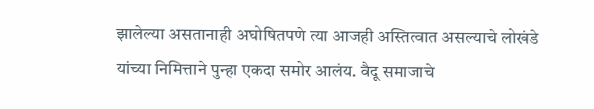झालेल्या असतानाही अघोषितपणे त्या आजही अस्तित्वात असल्याचे लोखंडे यांच्या निमित्ताने पुन्हा एकदा समोर आलंय. वैदू समाजाचे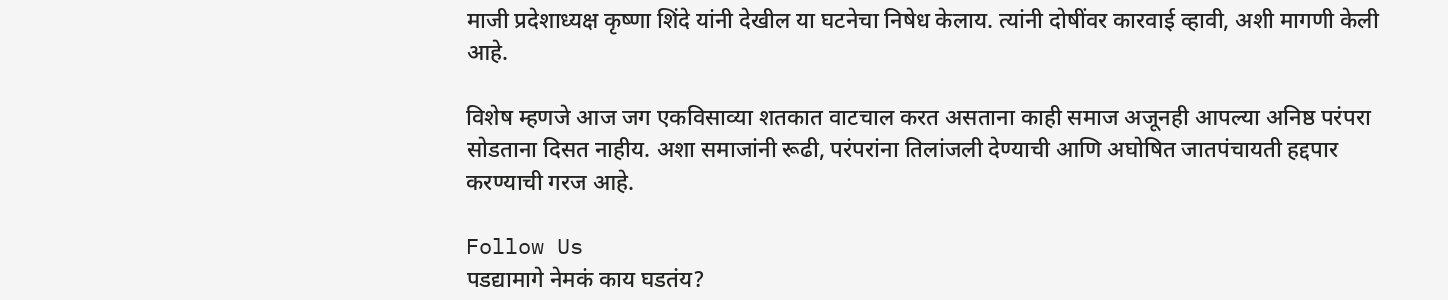माजी प्रदेशाध्यक्ष कृष्णा शिंदे यांनी देखील या घटनेचा निषेध केलाय. त्यांनी दोषींवर कारवाई व्हावी, अशी मागणी केली आहे.

विशेष म्हणजे आज जग एकविसाव्या शतकात वाटचाल करत असताना काही समाज अजूनही आपल्या अनिष्ठ परंपरा सोडताना दिसत नाहीय. अशा समाजांनी रूढी, परंपरांना तिलांजली देण्याची आणि अघोषित जातपंचायती हद्दपार करण्याची गरज आहे.

Follow Us
पडद्यामागे नेमकं काय घडतंय?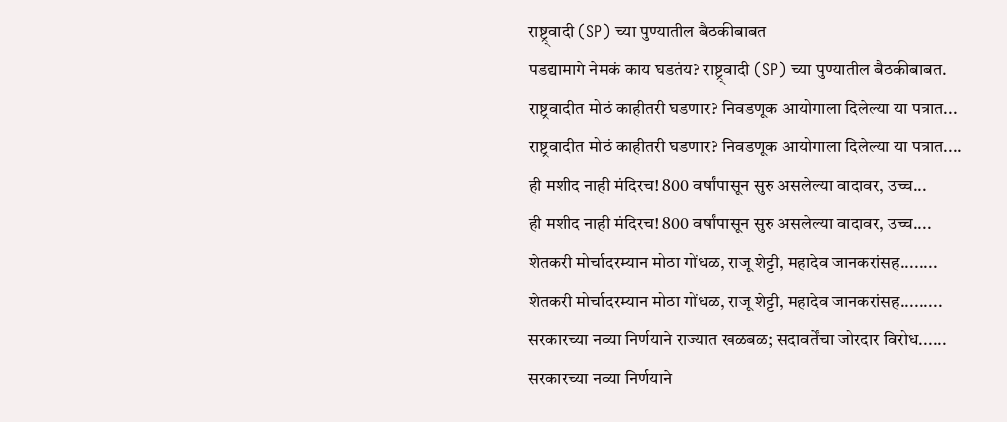राष्ट्र्वादी (SP) च्या पुण्यातील बैठकीबाबत
पडद्यामागे नेमकं काय घडतंय? राष्ट्र्वादी (SP) च्या पुण्यातील बैठकीबाबत.
राष्ट्रवादीत मोठं काहीतरी घडणार? निवडणूक आयोगाला दिलेल्या या पत्रात...
राष्ट्रवादीत मोठं काहीतरी घडणार? निवडणूक आयोगाला दिलेल्या या पत्रात....
ही मशीद नाही मंदिरच! 800 वर्षांपासून सुरु असलेल्या वादावर, उच्च...
ही मशीद नाही मंदिरच! 800 वर्षांपासून सुरु असलेल्या वादावर, उच्च....
शेतकरी मोर्चादरम्यान मोठा गोंधळ, राजू शेट्टी, महादेव जानकरांसह........
शेतकरी मोर्चादरम्यान मोठा गोंधळ, राजू शेट्टी, महादेव जानकरांसह.........
सरकारच्या नव्या निर्णयाने राज्यात खळबळ; सदावर्तेंचा जोरदार विरोध......
सरकारच्या नव्या निर्णयाने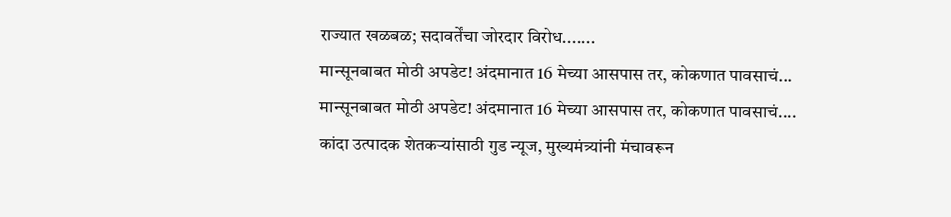राज्यात खळबळ; सदावर्तेंचा जोरदार विरोध.......
मान्सूनबाबत मोठी अपडेट! अंदमानात 16 मेच्या आसपास तर, कोकणात पावसाचं...
मान्सूनबाबत मोठी अपडेट! अंदमानात 16 मेच्या आसपास तर, कोकणात पावसाचं....
कांदा उत्पादक शेतकऱ्यांसाठी गुड न्यूज, मुख्यमंत्र्यांनी मंचावरून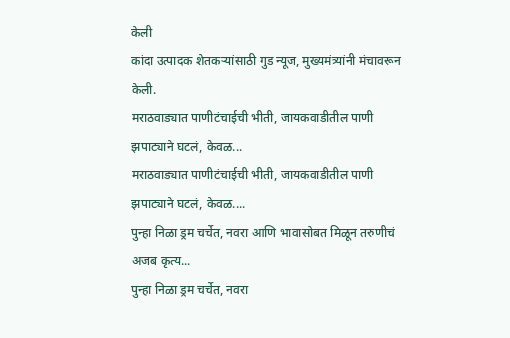केली
कांदा उत्पादक शेतकऱ्यांसाठी गुड न्यूज, मुख्यमंत्र्यांनी मंचावरून केली.
मराठवाड्यात पाणीटंचाईची भीती, जायकवाडीतील पाणी झपाट्याने घटलं, केवळ...
मराठवाड्यात पाणीटंचाईची भीती, जायकवाडीतील पाणी झपाट्याने घटलं, केवळ....
पुन्हा निळा ड्रम चर्चेत, नवरा आणि भावासोबत मिळून तरुणीचं अजब कृत्य...
पुन्हा निळा ड्रम चर्चेत, नवरा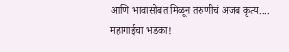आणि भावासोबत मिळून तरुणीचं अजब कृत्य....
महागाईचा भडका!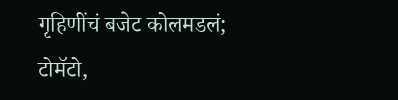गृहिणींचं बजेट कोलमडलं; टोमॅटो,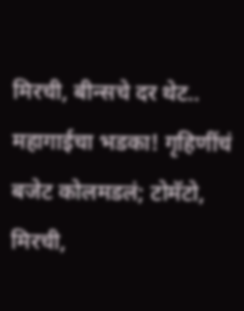मिरची, बीन्सचे दर थेट..
महागाईचा भडका! गृहिणींचं बजेट कोलमडलं; टोमॅटो, मिरची,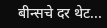बीन्सचे दर थेट...